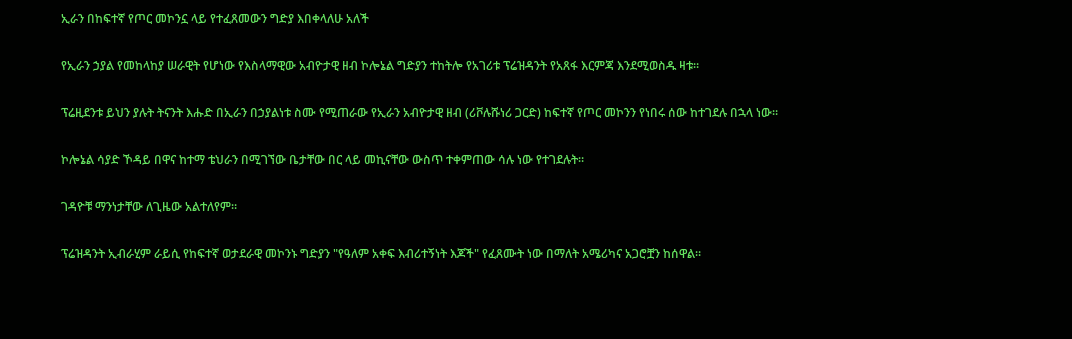ኢራን በከፍተኛ የጦር መኮንኗ ላይ የተፈጸመውን ግድያ እበቀላለሁ አለች

የኢራን ኃያል የመከላከያ ሠራዊት የሆነው የእስላማዊው አብዮታዊ ዘብ ኮሎኔል ግድያን ተከትሎ የአገሪቱ ፕሬዝዳንት የአጸፋ እርምጃ እንደሚወስዱ ዛቱ።

ፕሬዚደንቱ ይህን ያሉት ትናንት እሑድ በኢራን በኃያልነቱ ስሙ የሚጠራው የኢራን አብዮታዊ ዘብ (ሪቮሉሹነሪ ጋርድ) ከፍተኛ የጦር መኮንን የነበሩ ሰው ከተገደሉ በኋላ ነው።

ኮሎኔል ሳያድ ኾዳይ በዋና ከተማ ቴህራን በሚገኘው ቤታቸው በር ላይ መኪናቸው ውስጥ ተቀምጠው ሳሉ ነው የተገደሉት።

ገዳዮቹ ማንነታቸው ለጊዜው አልተለየም።

ፕሬዝዳንት ኢብራሂም ራይሲ የከፍተኛ ወታደራዊ መኮንኑ ግድያን "የዓለም አቀፍ እብሪተኝነት እጆች" የፈጸሙት ነው በማለት አሜሪካና አጋሮቿን ከሰዋል።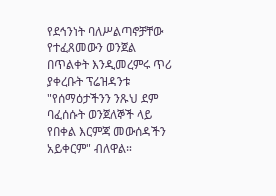የደኅንነት ባለሥልጣኖቻቸው የተፈጸመውን ወንጀል በጥልቀት እንዲመረምሩ ጥሪ ያቀረቡት ፕሬዝዳንቱ "የሰማዕታችንን ንጹህ ደም ባፈሰሱት ወንጀለኞች ላይ የበቀል እርምጃ መውሰዳችን አይቀርም" ብለዋል።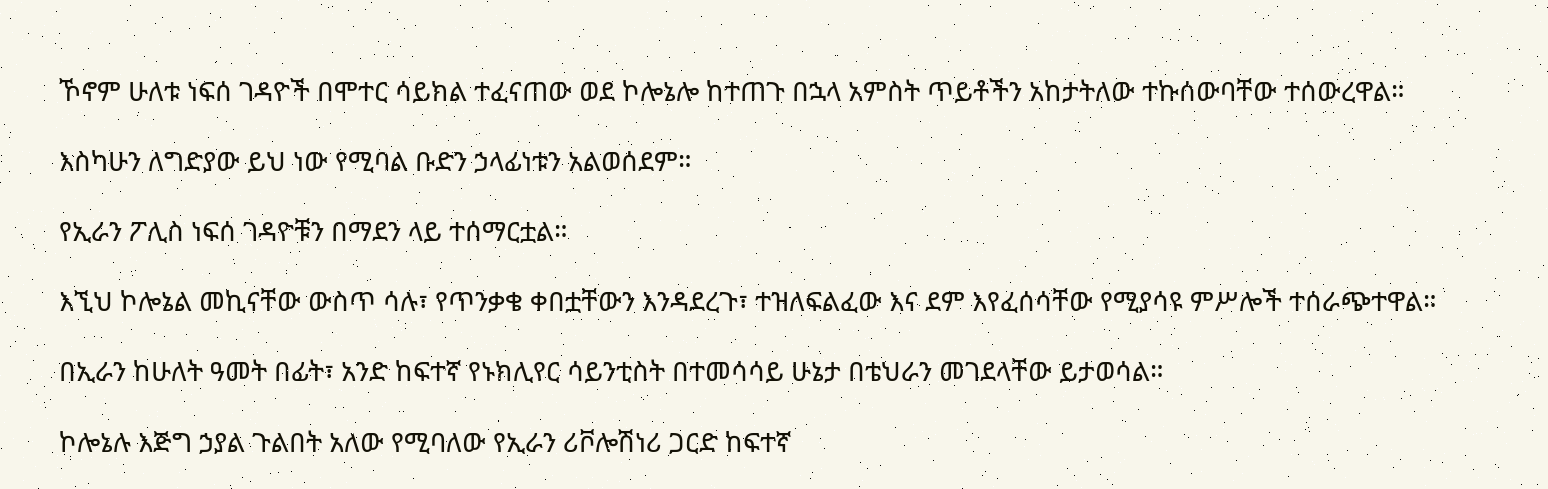ኾኖም ሁለቱ ነፍሰ ገዳዮች በሞተር ሳይክል ተፈናጠው ወደ ኮሎኔሎ ከተጠጉ በኋላ አምስት ጥይቶችን አከታትለው ተኩሰውባቸው ተሰውረዋል።

እስካሁን ለግድያው ይህ ነው የሚባል ቡድን ኃላፊነቱን አልወሰደም።

የኢራን ፖሊስ ነፍሰ ገዳዮቹን በማደን ላይ ተሰማርቷል።

እኚህ ኮሎኔል መኪናቸው ውስጥ ሳሉ፣ የጥንቃቄ ቀበቷቸውን እንዳደረጉ፣ ተዝለፍልፈው እና ደም እየፈሰሳቸው የሚያሳዩ ምሥሎች ተሰራጭተዋል።

በኢራን ከሁለት ዓመት በፊት፣ አንድ ከፍተኛ የኑክሊየር ሳይንቲስት በተመሳሳይ ሁኔታ በቴህራን መገደላቸው ይታወሳል።

ኮሎኔሉ እጅግ ኃያል ጉልበት አለው የሚባለው የኢራን ሪቮሎሽነሪ ጋርድ ከፍተኛ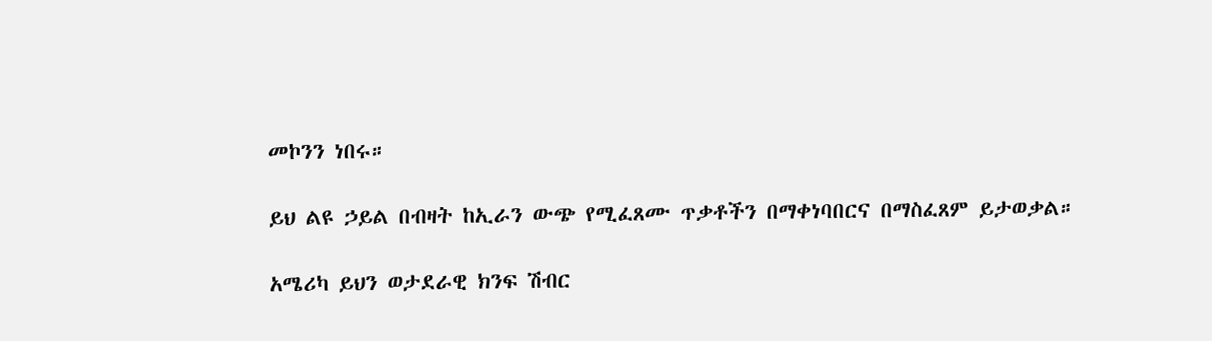መኮንን ነበሩ።

ይህ ልዩ ኃይል በብዛት ከኢራን ውጭ የሚፈጸሙ ጥቃቶችን በማቀነባበርና በማስፈጸም ይታወቃል።

አሜሪካ ይህን ወታደራዊ ክንፍ ሽብር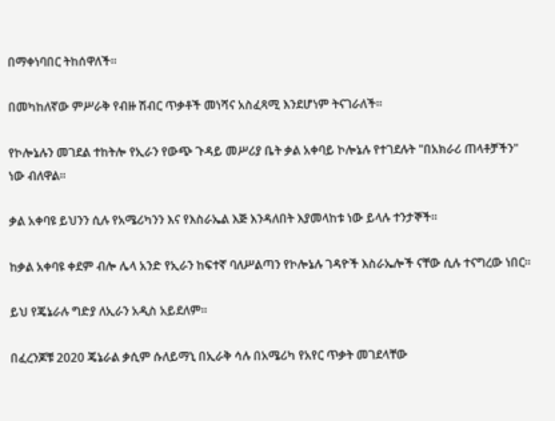በማቀነባበር ትከሰዋለች።

በመካከለኛው ምሥራቅ የብዙ ሽብር ጥቃቶች መነሻና አስፈጻሚ እንደሆነም ትናገራለች።

የኮሎኔሉን መገደል ተከትሎ የኢራን የውጭ ጉዳይ መሥሪያ ቤት ቃል አቀባይ ኮሎኔሉ የተገደሉት "በአክራሪ ጠላቶቻችን" ነው ብለዋል።

ቃል አቀባዩ ይህንን ሲሉ የአሜሪካንን እና የእስራኤል እጅ እንዳለበት እያመላከቱ ነው ይላሉ ተንታኞች።

ከቃል አቀባዩ ቀደም ብሎ ሌላ አንድ የኢራን ከፍተኛ ባለሥልጣን የኮሎኔሉ ገዳዮች እስራኤሎች ናቸው ሲሉ ተናግረው ነበር።

ይህ የጄኔራሉ ግድያ ለኢራን አዲስ አይደለም።

በፈረንጆቹ 2020 ጄኔራል ቃሲም ሱለይማኒ በኢራቅ ሳሉ በአሜሪካ የአየር ጥቃት መገደላቸው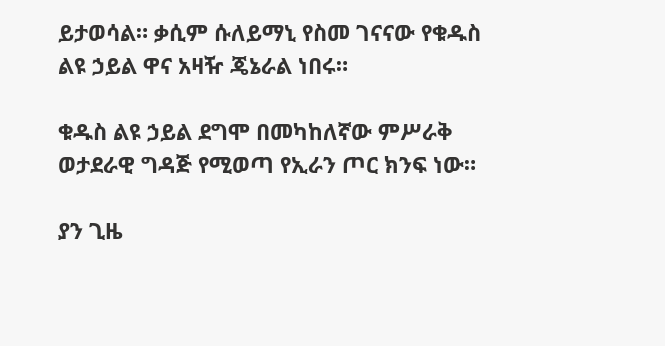ይታወሳል። ቃሲም ሱለይማኒ የስመ ገናናው የቁዱስ ልዩ ኃይል ዋና አዛዥ ጄኔራል ነበሩ።

ቁዱስ ልዩ ኃይል ደግሞ በመካከለኛው ምሥራቅ ወታደራዊ ግዳጅ የሚወጣ የኢራን ጦር ክንፍ ነው።

ያን ጊዜ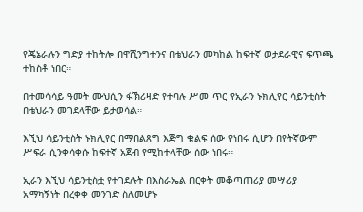የጄኔራሉን ግድያ ተከትሎ በዋሺንግተንና በቴህራን መካከል ከፍተኛ ወታደራዊና ፍጥጫ ተከስቶ ነበር።

በተመሳሳይ ዓመት ሙህሲን ፋኽሪዛድ የተባሉ ሥመ ጥር የኢራን ኑክሊየር ሳይንቲስት በቴህራን መገደላቸው ይታወሳል።

እኚህ ሳይንቲስት ኑክሊየር በማበልጸግ እጅግ ቁልፍ ሰው የነበሩ ሲሆን በየትኛውም ሥፍራ ሲንቀሳቀሱ ከፍተኛ አጀብ የሚከተላቸው ሰው ነበሩ።

ኢራን እኚህ ሳይንቲስቷ የተገደሉት በእስራኤል በርቀት መቆጣጠሪያ መሣሪያ አማካኝነት በረቀቀ መንገድ ስለመሆኑ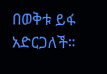በወቅቱ ይፋ አድርጋለች።